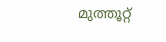മുത്തൂറ്റ്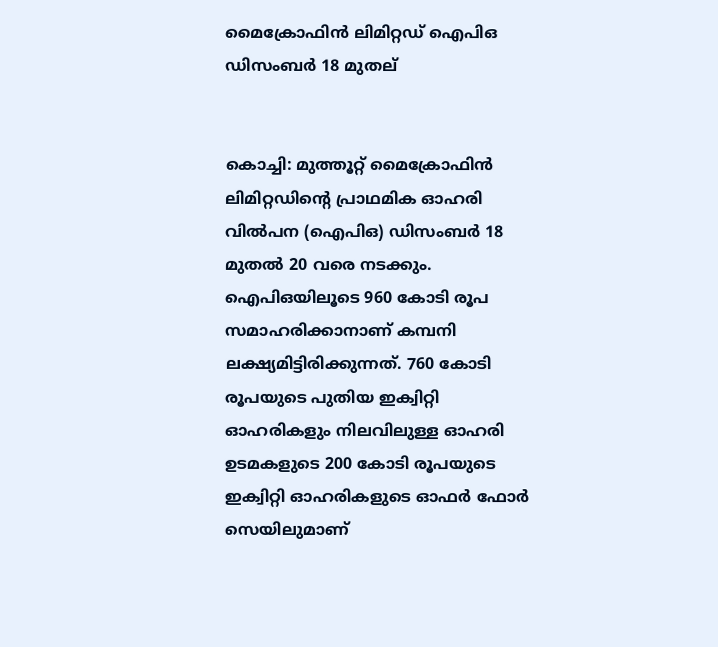മൈക്രോഫിന്‍ ലിമിറ്റഡ് ഐപിഒ ഡിസംബര്‍ 18 മുതല്


കൊച്ചി: മുത്തൂറ്റ് മൈക്രോഫിന്‍ ലിമിറ്റഡിന്‍റെ പ്രാഥമിക ഓഹരി വില്‍പന (ഐപിഒ) ഡിസംബര്‍ 18 മുതല്‍ 20 വരെ നടക്കും. ഐപിഒയിലൂടെ 960 കോടി രൂപ സമാഹരിക്കാനാണ് കമ്പനി ലക്ഷ്യമിട്ടിരിക്കുന്നത്. 760 കോടി രൂപയുടെ പുതിയ ഇക്വിറ്റി ഓഹരികളും നിലവിലുള്ള ഓഹരി ഉടമകളുടെ 200 കോടി രൂപയുടെ ഇക്വിറ്റി ഓഹരികളുടെ ഓഫര്‍ ഫോര്‍ സെയിലുമാണ്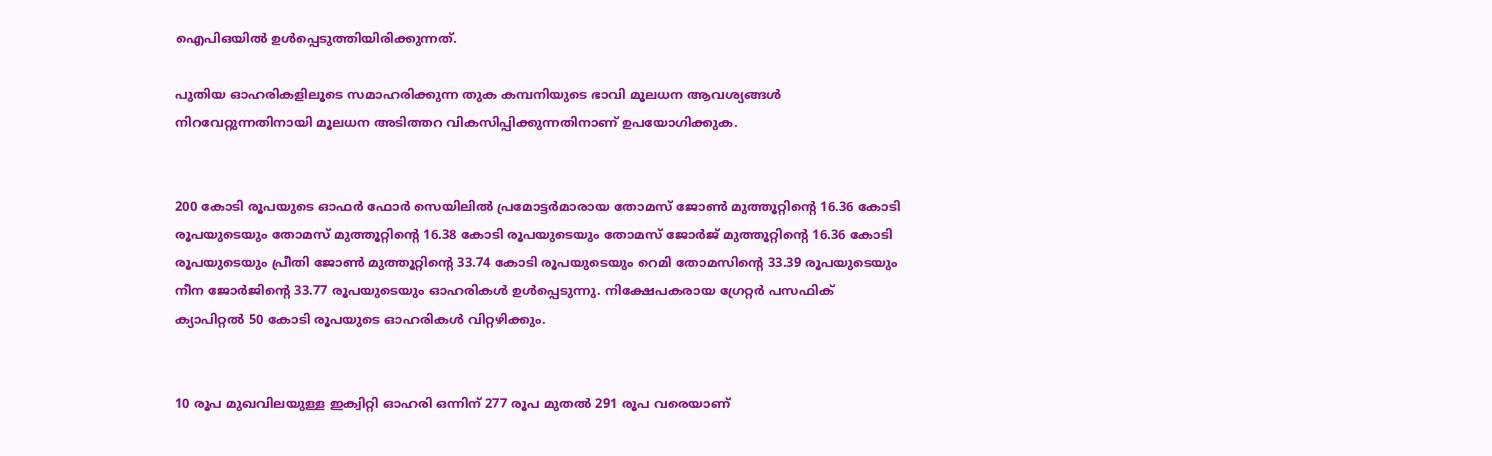ഐപിഒയില്‍ ഉള്‍പ്പെടുത്തിയിരിക്കുന്നത്.

പുതിയ ഓഹരികളിലൂടെ സമാഹരിക്കുന്ന തുക കമ്പനിയുടെ ഭാവി മൂലധന ആവശ്യങ്ങള്‍ നിറവേറ്റുന്നതിനായി മൂലധന അടിത്തറ വികസിപ്പിക്കുന്നതിനാണ് ഉപയോഗിക്കുക.


200 കോടി രൂപയുടെ ഓഫര്‍ ഫോര്‍ സെയിലില്‍ പ്രമോട്ടര്‍മാരായ തോമസ് ജോണ്‍ മുത്തൂറ്റിന്‍റെ 16.36 കോടി രൂപയുടെയും തോമസ് മുത്തൂറ്റിന്‍റെ 16.38 കോടി രൂപയുടെയും തോമസ് ജോര്‍ജ് മുത്തൂറ്റിന്‍റെ 16.36 കോടി രൂപയുടെയും പ്രീതി ജോണ്‍ മുത്തൂറ്റിന്‍റെ 33.74 കോടി രൂപയുടെയും റെമി തോമസിന്‍റെ 33.39 രൂപയുടെയും നീന ജോര്‍ജിന്‍റെ 33.77 രൂപയുടെയും ഓഹരികള്‍ ഉള്‍പ്പെടുന്നു. നിക്ഷേപകരായ ഗ്രേറ്റര്‍ പസഫിക് ക്യാപിറ്റല്‍ 50 കോടി രൂപയുടെ ഓഹരികള്‍ വിറ്റഴിക്കും.


10 രൂപ മുഖവിലയുള്ള ഇക്വിറ്റി ഓഹരി ഒന്നിന് 277 രൂപ മുതല്‍ 291 രൂപ വരെയാണ്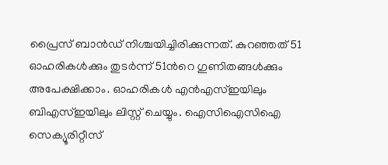പ്രൈസ് ബാന്‍ഡ് നിശ്ചയിച്ചിരിക്കുന്നത്. കുറഞ്ഞത് 51 ഓഹരികള്‍ക്കും തുടര്‍ന്ന് 51ന്‍റെ ഗുണിതങ്ങള്‍ക്കും അപേക്ഷിക്കാം. ഓഹരികള്‍ എന്‍എസ്ഇയിലും ബിഎസ്ഇയിലും ലിസ്റ്റ് ചെയ്യും. ഐസിഐസിഐ സെക്യൂരിറ്റീസ്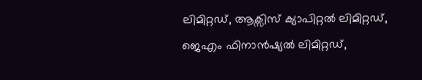ലിമിറ്റഡ്, ആക്സിസ് ക്യാപിറ്റല്‍ ലിമിറ്റഡ്, ജെഎം ഫിനാന്‍ഷ്യല്‍ ലിമിറ്റഡ്,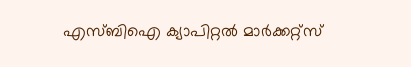എസ്ബിഐ ക്യാപിറ്റല്‍ മാര്‍ക്കറ്റ്സ്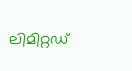ലിമിറ്റഡ്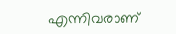എന്നിവരാണ്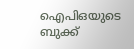ഐപിഒയുടെ ബുക്ക്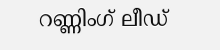റണ്ണിംഗ് ലീഡ്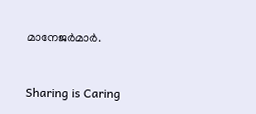മാനേജര്‍മാര്‍.



Sharing is Caring